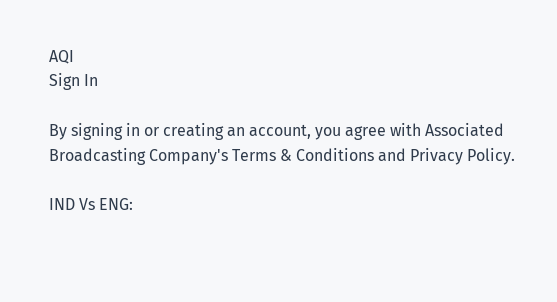AQI
Sign In

By signing in or creating an account, you agree with Associated Broadcasting Company's Terms & Conditions and Privacy Policy.

IND Vs ENG: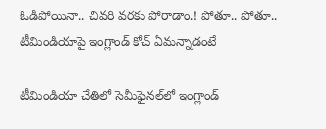ఓడిపోయినా.. చివరి వరకు పోరాడాం.! పోతూ.. పోతూ.. టీమిండియాపై ఇంగ్లాండ్ కోచ్ ఏమన్నాడంటే

టీమిండియా చేతిలో సెమీఫైనల్‌లో ఇంగ్లాండ్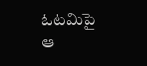ఓటమిపై ఆ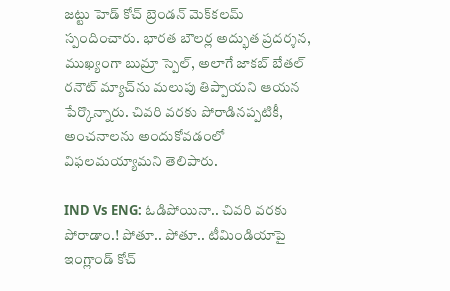జట్టు హెడ్ కోచ్ బ్రెండన్ మెక్‌కలమ్ స్పందించారు. భారత బౌలర్ల అద్భుత ప్రదర్శన, ముఖ్యంగా బుమ్రా స్పెల్, అలాగే జాకబ్ బేతల్ రనౌట్ మ్యాచ్‌ను మలుపు తిప్పాయని ఆయన పేర్కొన్నారు. చివరి వరకు పోరాడినప్పటికీ, అంచనాలను అందుకోవడంలో విఫలమయ్యామని తెలిపారు.

IND Vs ENG: ఓడిపోయినా.. చివరి వరకు పోరాడాం.! పోతూ.. పోతూ.. టీమిండియాపై ఇంగ్లాండ్ కోచ్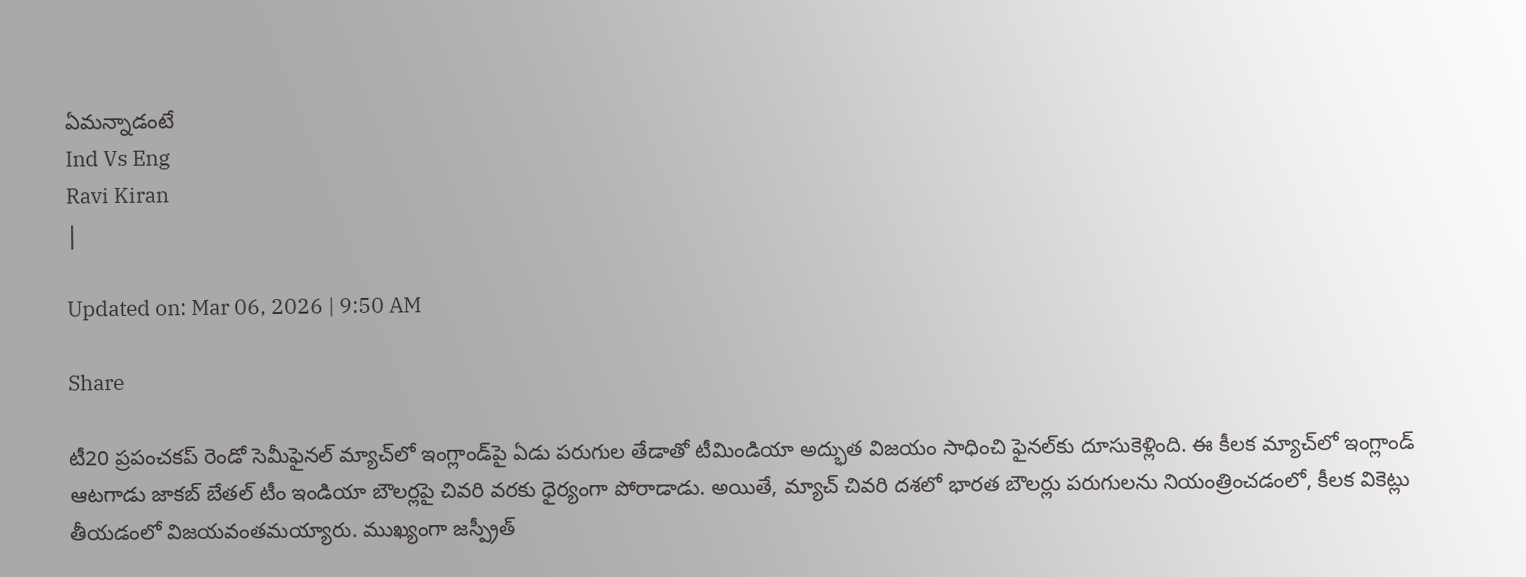ఏమన్నాడంటే
Ind Vs Eng
Ravi Kiran
|

Updated on: Mar 06, 2026 | 9:50 AM

Share

టీ20 ప్రపంచకప్ రెండో సెమీఫైనల్ మ్యాచ్‌లో ఇంగ్లాండ్‌పై ఏడు పరుగుల తేడాతో టీమిండియా అద్భుత విజయం సాధించి ఫైనల్‌కు దూసుకెళ్లింది. ఈ కీలక మ్యాచ్‌లో ఇంగ్లాండ్ ఆటగాడు జాకబ్ బేతల్ టీం ఇండియా బౌలర్లపై చివరి వరకు ధైర్యంగా పోరాడాడు. అయితే, మ్యాచ్ చివరి దశలో భారత బౌలర్లు పరుగులను నియంత్రించడంలో, కీలక వికెట్లు తీయడంలో విజయవంతమయ్యారు. ముఖ్యంగా జస్ప్రీత్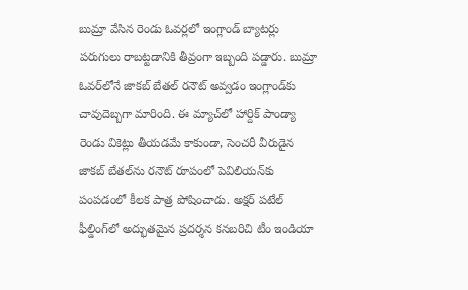బుమ్రా వేసిన రెండు ఓవర్లలో ఇంగ్లాండ్ బ్యాటర్లు పరుగులు రాబట్టడానికి తీవ్రంగా ఇబ్బంది పడ్డారు. బుమ్రా ఓవర్‌లోనే జాకబ్ బేతల్ రనౌట్ అవ్వడం ఇంగ్లాండ్‌కు చావుదెబ్బగా మారింది. ఈ మ్యాచ్‌లో హార్దిక్ పాండ్యా రెండు వికెట్లు తీయడమే కాకుండా, సెంచరీ వీరుడైన జాకబ్ బేతల్‌ను రనౌట్ రూపంలో పెవిలియన్‌కు పంపడంలో కీలక పాత్ర పోషించాడు. అక్షర్ పటేల్ ఫీల్డింగ్‌లో అద్భుతమైన ప్రదర్శన కనబరిచి టీం ఇండియా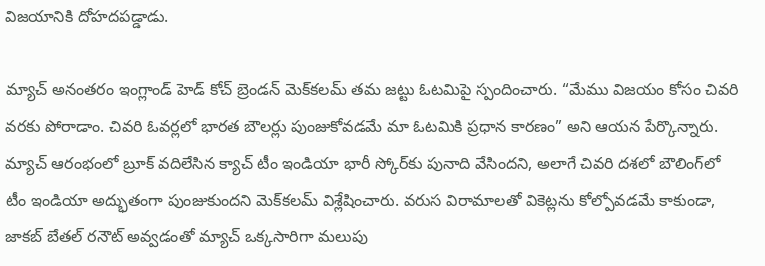విజయానికి దోహదపడ్డాడు.

మ్యాచ్ అనంతరం ఇంగ్లాండ్ హెడ్ కోచ్ బ్రెండన్ మెక్‌కలమ్ తమ జట్టు ఓటమిపై స్పందించారు. “మేము విజయం కోసం చివరి వరకు పోరాడాం. చివరి ఓవర్లలో భారత బౌలర్లు పుంజుకోవడమే మా ఓటమికి ప్రధాన కారణం” అని ఆయన పేర్కొన్నారు. మ్యాచ్ ఆరంభంలో బ్రూక్ వదిలేసిన క్యాచ్ టీం ఇండియా భారీ స్కోర్‌కు పునాది వేసిందని, అలాగే చివరి దశలో బౌలింగ్‌లో టీం ఇండియా అద్భుతంగా పుంజుకుందని మెక్‌కలమ్ విశ్లేషించారు. వరుస విరామాలతో వికెట్లను కోల్పోవడమే కాకుండా, జాకబ్ బేతల్ రనౌట్ అవ్వడంతో మ్యాచ్ ఒక్కసారిగా మలుపు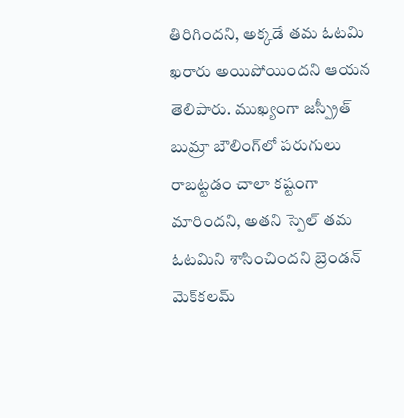తిరిగిందని, అక్కడే తమ ఓటమి ఖరారు అయిపోయిందని ఆయన తెలిపారు. ముఖ్యంగా జస్ప్రీత్ బుమ్రా బౌలింగ్‌లో పరుగులు రాబట్టడం చాలా కష్టంగా మారిందని, అతని స్పెల్ తమ ఓటమిని శాసించిందని బ్రెండన్ మెక్‌కలమ్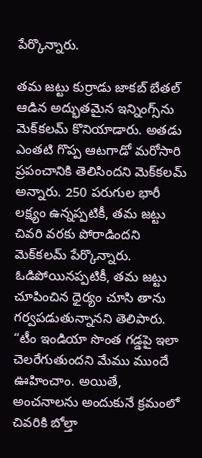పేర్కొన్నారు.

తమ జట్టు కుర్రాడు జాకబ్ బేతల్ ఆడిన అద్భుతమైన ఇన్నింగ్స్‌ను మెక్‌కలమ్ కొనియాడారు. అతడు ఎంతటి గొప్ప ఆటగాడో మరోసారి ప్రపంచానికి తెలిసిందని మెక్‌కలమ్ అన్నారు. 250 పరుగుల భారీ లక్ష్యం ఉన్నప్పటికీ, తమ జట్టు చివరి వరకు పోరాడిందని మెక్‌కలమ్ పేర్కొన్నారు. ఓడిపోయినప్పటికీ, తమ జట్టు చూపించిన ధైర్యం చూసి తాను గర్వపడుతున్నానని తెలిపారు. “టీం ఇండియా సొంత గడ్డపై ఇలా చెలరేగుతుందని మేము ముందే ఊహించాం. అయితే, అంచనాలను అందుకునే క్రమంలో చివరికి బోల్తా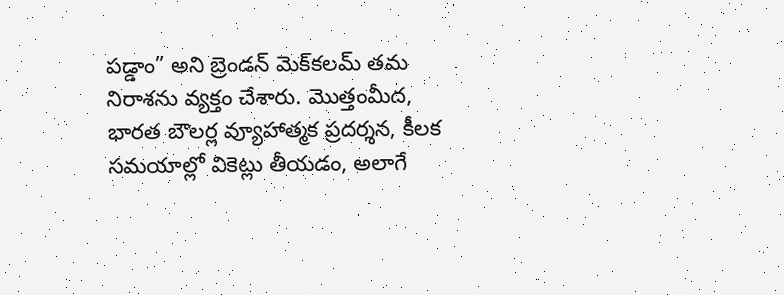పడ్డాం” అని బ్రెండన్ మెక్‌కలమ్ తమ నిరాశను వ్యక్తం చేశారు. మొత్తంమీద, భారత బౌలర్ల వ్యూహాత్మక ప్రదర్శన, కీలక సమయాల్లో వికెట్లు తీయడం, అలాగే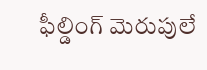ఫీల్డింగ్ మెరుపులే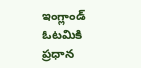ఇంగ్లాండ్ ఓటమికి ప్రధాన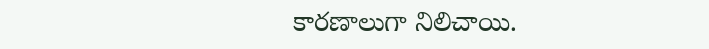కారణాలుగా నిలిచాయి.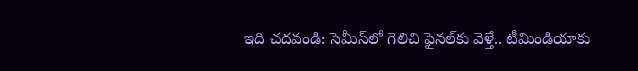ఇది చదవండి: సెమీస్‌లో గెలిచి ఫైనల్‌కు వెళ్తే.. టీమిండియాకు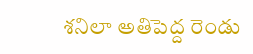శనిలా అతిపెద్ద రెండు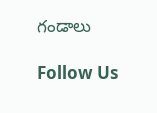గండాలు

Follow Us